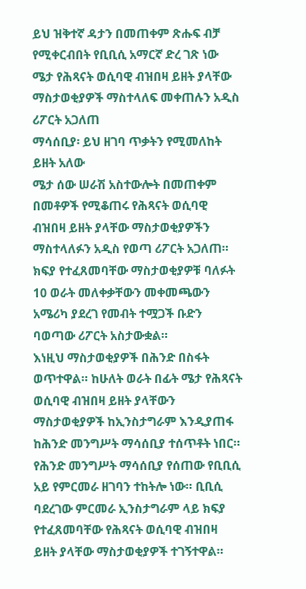ይህ ዝቅተኛ ዳታን በመጠቀም ጽሑፍ ብቻ የሚቀርብበት የቢቢሲ አማርኛ ድረ ገጽ ነው
ሜታ የሕጻናት ወሲባዊ ብዝበዛ ይዘት ያላቸው ማስታወቂያዎች ማስተላለፍ መቀጠሉን አዲስ ሪፖርት አጋለጠ
ማሳሰቢያ፡ ይህ ዘገባ ጥቃትን የሚመለከት ይዘት አለው
ሜታ ሰው ሠራሽ አስተውሎት በመጠቀም በመቶዎች የሚቆጠሩ የሕጻናት ወሲባዊ ብዝበዛ ይዘት ያላቸው ማስታወቂያዎችን ማስተላለፉን አዲስ የወጣ ሪፖርት አጋለጠ።
ክፍያ የተፈጸመባቸው ማስታወቂያዎቹ ባለፉት 10 ወራት መለቀቃቸውን መቀመጫውን አሜሪካ ያደረገ የመብት ተሟጋች ቡድን ባወጣው ሪፖርት አስታውቋል።
እነዚህ ማስታወቂያዎች በሕንድ በስፋት ወጥተዋል። ከሁለት ወራት በፊት ሜታ የሕጻናት ወሲባዊ ብዝበዛ ይዘት ያላቸውን ማስታወቂያዎች ከኢንስታግራም እንዲያጠፋ ከሕንድ መንግሥት ማሳሰቢያ ተሰጥቶት ነበር።
የሕንድ መንግሥት ማሳሰቢያ የሰጠው የቢቢሲ አይ የምርመራ ዘገባን ተከትሎ ነው። ቢቢሲ ባደረገው ምርመራ ኢንስታግራም ላይ ክፍያ የተፈጸመባቸው የሕጻናት ወሲባዊ ብዝበዛ ይዘት ያላቸው ማስታወቂያዎች ተገኝተዋል።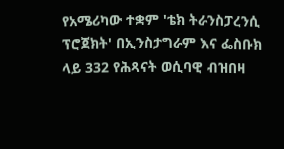የአሜሪካው ተቋም 'ቴክ ትራንስፓረንሲ ፕሮጀክት' በኢንስታግራም እና ፌስቡክ ላይ 332 የሕጻናት ወሲባዊ ብዝበዛ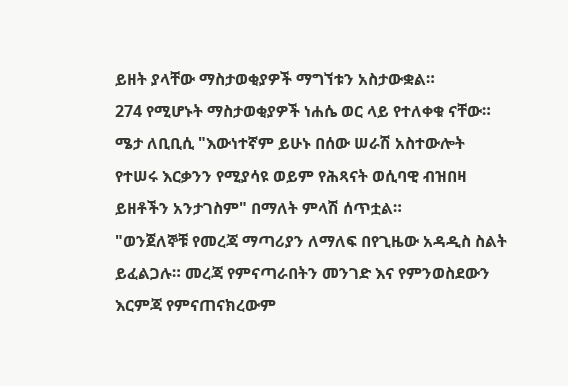ይዘት ያላቸው ማስታወቂያዎች ማግኘቱን አስታውቋል።
274 የሚሆኑት ማስታወቂያዎች ነሐሴ ወር ላይ የተለቀቁ ናቸው።
ሜታ ለቢቢሲ "እውነተኛም ይሁኑ በሰው ሠራሽ አስተውሎት የተሠሩ እርቃንን የሚያሳዩ ወይም የሕጻናት ወሲባዊ ብዝበዛ ይዘቶችን አንታገስም" በማለት ምላሽ ሰጥቷል።
"ወንጀለኞቹ የመረጃ ማጣሪያን ለማለፍ በየጊዜው አዳዲስ ስልት ይፈልጋሉ። መረጃ የምናጣራበትን መንገድ እና የምንወስደውን እርምጃ የምናጠናክረውም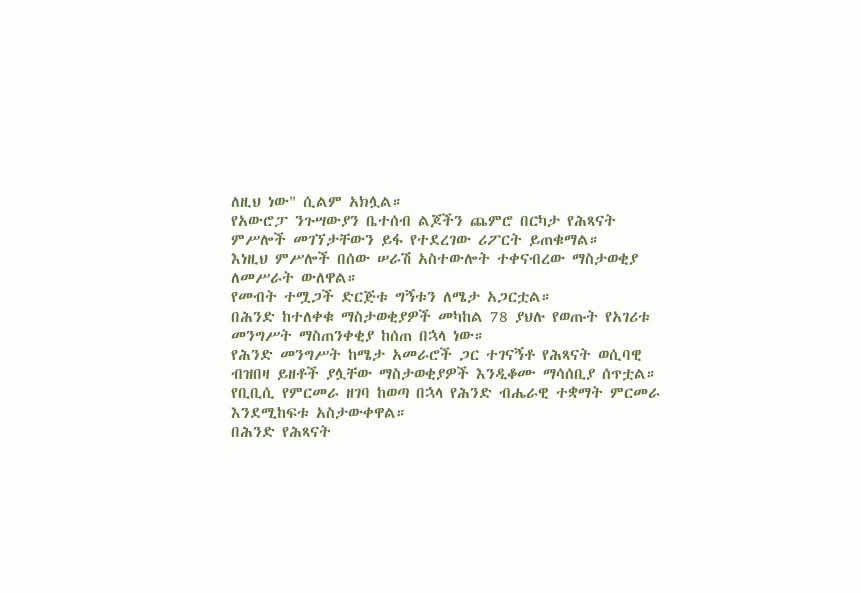ለዚህ ነው" ሲልም አክሏል።
የአውሮፓ ንጉሣውያን ቤተሰብ ልጆችን ጨምሮ በርካታ የሕጻናት ምሥሎች መገኘታቸውን ይፋ የተደረገው ሪፖርት ይጠቁማል።
እነዚህ ምሥሎች በሰው ሠራሽ አስተውሎት ተቀናብረው ማስታወቂያ ለመሥራት ውለዋል።
የመብት ተሟጋች ድርጅቱ ግኝቱን ለሜታ አጋርቷል።
በሕንድ ከተለቀቁ ማስታወቂያዎች መካከል 78 ያህሉ የወጡት የአገሪቱ መንግሥት ማስጠንቀቂያ ከሰጠ በኋላ ነው።
የሕንድ መንግሥት ከሜታ አመራሮች ጋር ተገናኝቶ የሕጻናት ወሲባዊ ብዝበዛ ይዘቶች ያሏቸው ማስታወቂያዎች እንዲቆሙ ማሳሰቢያ ሰጥቷል።
የቢቢሲ የምርመራ ዘገባ ከወጣ በኋላ የሕንድ ብሔራዊ ተቋማት ምርመራ እንደሚከፍቱ አስታውቀዋል።
በሕንድ የሕጻናት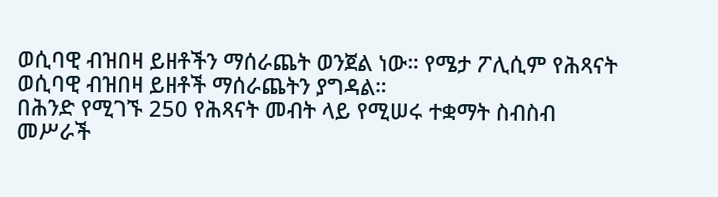ወሲባዊ ብዝበዛ ይዘቶችን ማሰራጨት ወንጀል ነው። የሜታ ፖሊሲም የሕጻናት ወሲባዊ ብዝበዛ ይዘቶች ማሰራጨትን ያግዳል።
በሕንድ የሚገኙ 250 የሕጻናት መብት ላይ የሚሠሩ ተቋማት ስብስብ መሥራች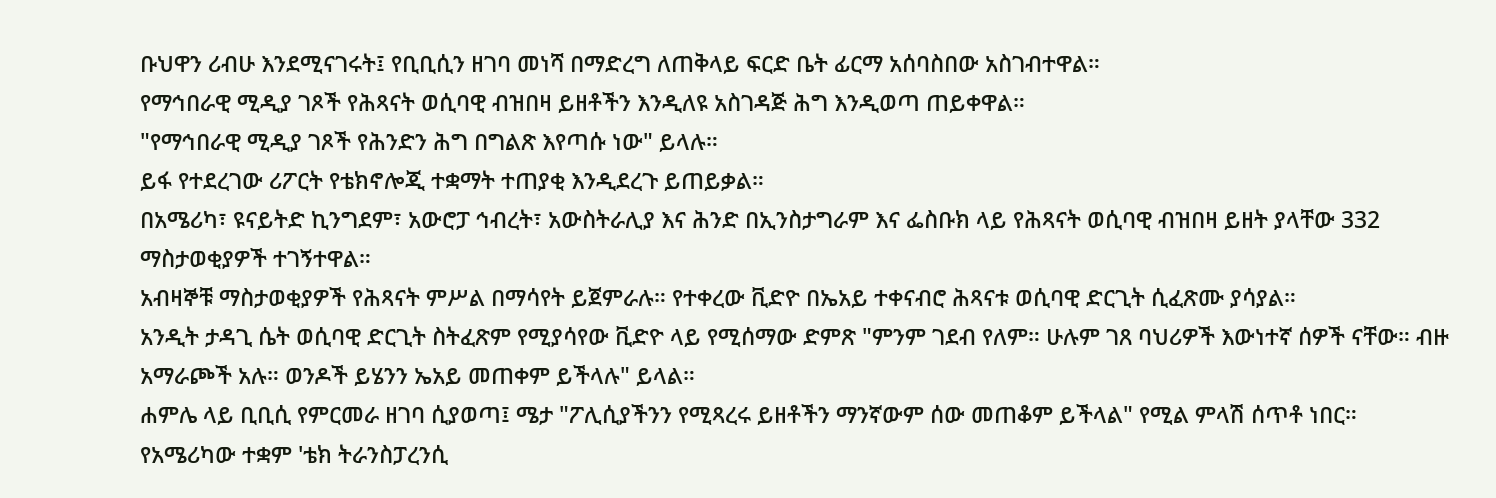ቡህዋን ሪብሁ እንደሚናገሩት፤ የቢቢሲን ዘገባ መነሻ በማድረግ ለጠቅላይ ፍርድ ቤት ፊርማ አሰባስበው አስገብተዋል።
የማኅበራዊ ሚዲያ ገጾች የሕጻናት ወሲባዊ ብዝበዛ ይዘቶችን እንዲለዩ አስገዳጅ ሕግ እንዲወጣ ጠይቀዋል።
"የማኅበራዊ ሚዲያ ገጾች የሕንድን ሕግ በግልጽ እየጣሱ ነው" ይላሉ።
ይፋ የተደረገው ሪፖርት የቴክኖሎጂ ተቋማት ተጠያቂ እንዲደረጉ ይጠይቃል።
በአሜሪካ፣ ዩናይትድ ኪንግደም፣ አውሮፓ ኅብረት፣ አውስትራሊያ እና ሕንድ በኢንስታግራም እና ፌስቡክ ላይ የሕጻናት ወሲባዊ ብዝበዛ ይዘት ያላቸው 332 ማስታወቂያዎች ተገኝተዋል።
አብዛኞቹ ማስታወቂያዎች የሕጻናት ምሥል በማሳየት ይጀምራሉ። የተቀረው ቪድዮ በኤአይ ተቀናብሮ ሕጻናቱ ወሲባዊ ድርጊት ሲፈጽሙ ያሳያል።
አንዲት ታዳጊ ሴት ወሲባዊ ድርጊት ስትፈጽም የሚያሳየው ቪድዮ ላይ የሚሰማው ድምጽ "ምንም ገደብ የለም። ሁሉም ገጸ ባህሪዎች እውነተኛ ሰዎች ናቸው። ብዙ አማራጮች አሉ። ወንዶች ይሄንን ኤአይ መጠቀም ይችላሉ" ይላል።
ሐምሌ ላይ ቢቢሲ የምርመራ ዘገባ ሲያወጣ፤ ሜታ "ፖሊሲያችንን የሚጻረሩ ይዘቶችን ማንኛውም ሰው መጠቆም ይችላል" የሚል ምላሽ ሰጥቶ ነበር።
የአሜሪካው ተቋም 'ቴክ ትራንስፓረንሲ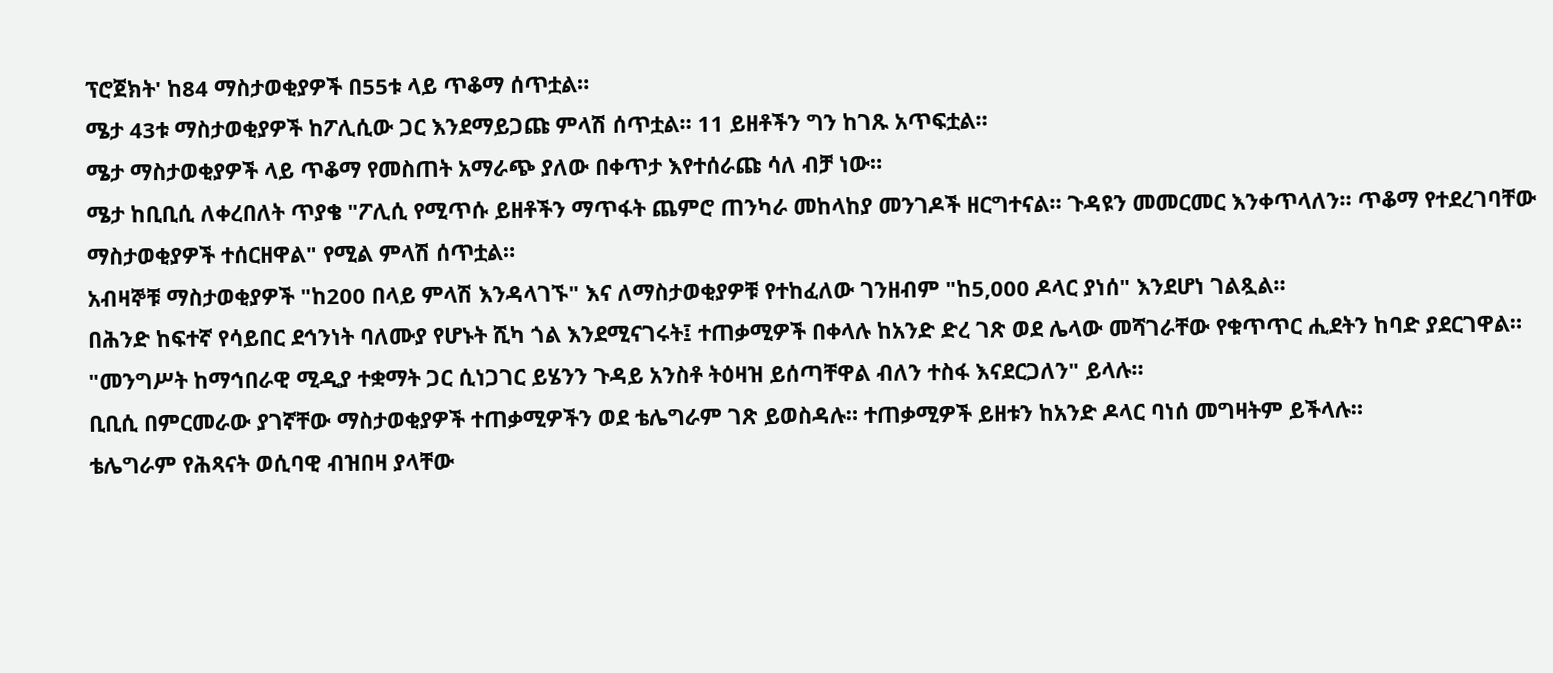ፕሮጀክት' ከ84 ማስታወቂያዎች በ55ቱ ላይ ጥቆማ ሰጥቷል።
ሜታ 43ቱ ማስታወቂያዎች ከፖሊሲው ጋር እንደማይጋጩ ምላሽ ሰጥቷል። 11 ይዘቶችን ግን ከገጹ አጥፍቷል።
ሜታ ማስታወቂያዎች ላይ ጥቆማ የመስጠት አማራጭ ያለው በቀጥታ እየተሰራጩ ሳለ ብቻ ነው።
ሜታ ከቢቢሲ ለቀረበለት ጥያቄ "ፖሊሲ የሚጥሱ ይዘቶችን ማጥፋት ጨምሮ ጠንካራ መከላከያ መንገዶች ዘርግተናል። ጉዳዩን መመርመር እንቀጥላለን። ጥቆማ የተደረገባቸው ማስታወቂያዎች ተሰርዘዋል" የሚል ምላሽ ሰጥቷል።
አብዛኞቹ ማስታወቂያዎች "ከ200 በላይ ምላሽ እንዳላገኙ" እና ለማስታወቂያዎቹ የተከፈለው ገንዘብም "ከ5,000 ዶላር ያነሰ" እንደሆነ ገልጿል።
በሕንድ ከፍተኛ የሳይበር ደኅንነት ባለሙያ የሆኑት ሺካ ጎል እንደሚናገሩት፤ ተጠቃሚዎች በቀላሉ ከአንድ ድረ ገጽ ወደ ሌላው መሻገራቸው የቁጥጥር ሒደትን ከባድ ያደርገዋል።
"መንግሥት ከማኅበራዊ ሚዲያ ተቋማት ጋር ሲነጋገር ይሄንን ጉዳይ አንስቶ ትዕዛዝ ይሰጣቸዋል ብለን ተስፋ እናደርጋለን" ይላሉ።
ቢቢሲ በምርመራው ያገኛቸው ማስታወቂያዎች ተጠቃሚዎችን ወደ ቴሌግራም ገጽ ይወስዳሉ። ተጠቃሚዎች ይዘቱን ከአንድ ዶላር ባነሰ መግዛትም ይችላሉ።
ቴሌግራም የሕጻናት ወሲባዊ ብዝበዛ ያላቸው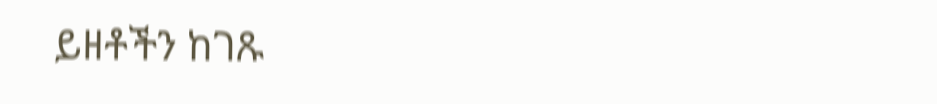ይዘቶችን ከገጹ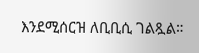እንደሚሰርዝ ለቢቢሲ ገልጿል።